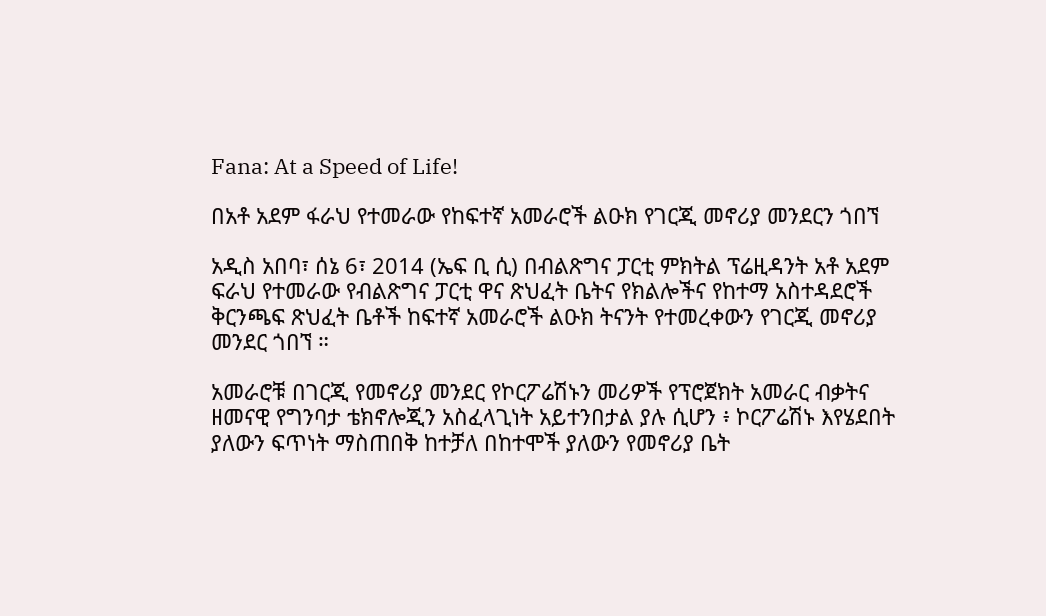Fana: At a Speed of Life!

በአቶ አደም ፋራህ የተመራው የከፍተኛ አመራሮች ልዑክ የገርጂ መኖሪያ መንደርን ጎበኘ

አዲስ አበባ፣ ሰኔ 6፣ 2014 (ኤፍ ቢ ሲ) በብልጽግና ፓርቲ ምክትል ፕሬዚዳንት አቶ አደም ፍራህ የተመራው የብልጽግና ፓርቲ ዋና ጽህፈት ቤትና የክልሎችና የከተማ አስተዳደሮች ቅርንጫፍ ጽህፈት ቤቶች ከፍተኛ አመራሮች ልዑክ ትናንት የተመረቀውን የገርጂ መኖሪያ መንደር ጎበኘ ።

አመራሮቹ በገርጂ የመኖሪያ መንደር የኮርፖሬሽኑን መሪዎች የፕሮጀክት አመራር ብቃትና ዘመናዊ የግንባታ ቴክኖሎጂን አስፈላጊነት አይተንበታል ያሉ ሲሆን ፥ ኮርፖሬሽኑ እየሄደበት ያለውን ፍጥነት ማስጠበቅ ከተቻለ በከተሞች ያለውን የመኖሪያ ቤት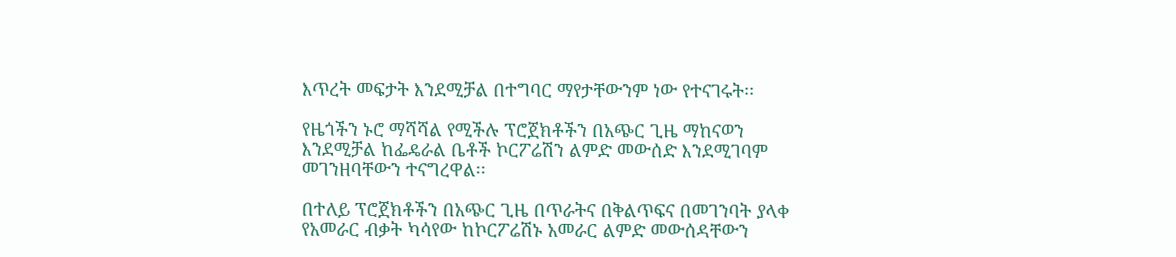እጥረት መፍታት እንደሚቻል በተግባር ማየታቸውንም ነው የተናገሩት፡፡

የዜጎችን ኑሮ ማሻሻል የሚችሉ ፕሮጀክቶችን በአጭር ጊዜ ማከናወን እንደሚቻል ከፌዴራል ቤቶች ኮርፖሬሽን ልምድ መውሰድ እንደሚገባም መገንዘባቸውን ተናግረዋል፡፡

በተለይ ፕሮጀክቶችን በአጭር ጊዜ በጥራትና በቅልጥፍና በመገንባት ያላቀ የአመራር ብቃት ካሳየው ከኮርፖሬሽኑ አመራር ልምድ መውሰዳቸውን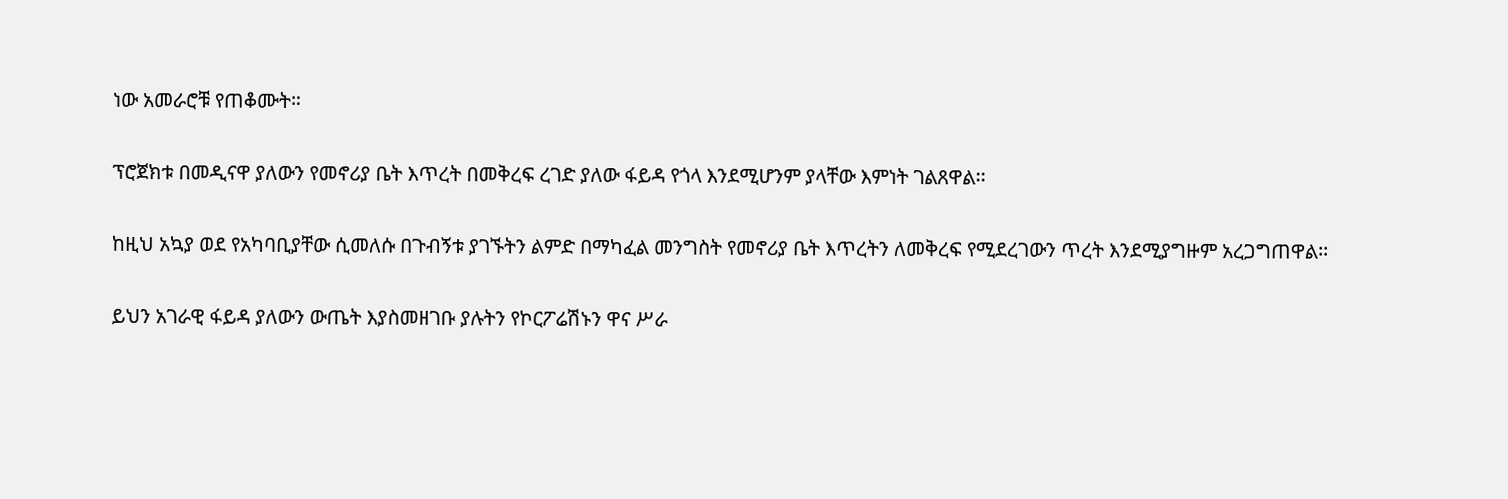ነው አመራሮቹ የጠቆሙት።

ፕሮጀክቱ በመዲናዋ ያለውን የመኖሪያ ቤት እጥረት በመቅረፍ ረገድ ያለው ፋይዳ የጎላ እንደሚሆንም ያላቸው እምነት ገልጸዋል፡፡

ከዚህ አኳያ ወደ የአካባቢያቸው ሲመለሱ በጉብኝቱ ያገኙትን ልምድ በማካፈል መንግስት የመኖሪያ ቤት እጥረትን ለመቅረፍ የሚደረገውን ጥረት እንደሚያግዙም አረጋግጠዋል፡፡

ይህን አገራዊ ፋይዳ ያለውን ውጤት እያስመዘገቡ ያሉትን የኮርፖሬሽኑን ዋና ሥራ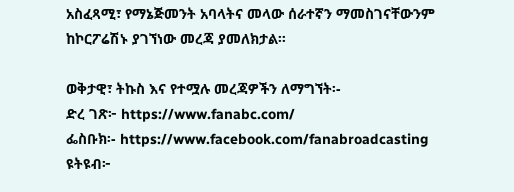አስፈጻሚ፣ የማኔጅመንት አባላትና መላው ሰራተኛን ማመስገናቸውንም ከኮርፖሬሽኑ ያገኘነው መረጃ ያመለክታል፡፡

ወቅታዊ፣ ትኩስ እና የተሟሉ መረጃዎችን ለማግኘት፡-
ድረ ገጽ፦ https://www.fanabc.com/
ፌስቡክ፡- https://www.facebook.com/fanabroadcasting
ዩትዩብ፦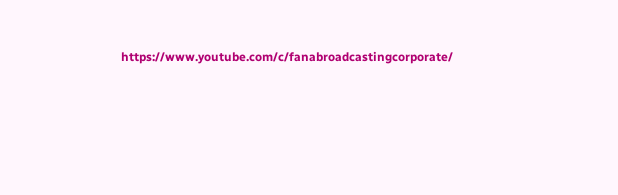https://www.youtube.com/c/fanabroadcastingcorporate/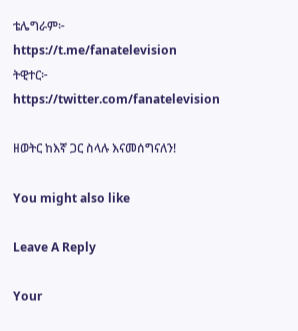ቴሌግራም፦ https://t.me/fanatelevision
ትዊተር፦ https://twitter.com/fanatelevision

ዘወትር ከእኛ ጋር ስላሉ እናመሰግናለን!

You might also like

Leave A Reply

Your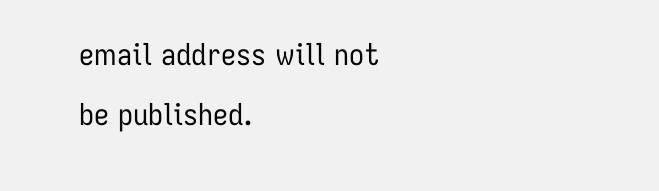email address will not be published.